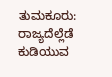ತುಮಕೂರು: ರಾಜ್ಯದೆಲ್ಲೆಡೆ ಕುಡಿಯುವ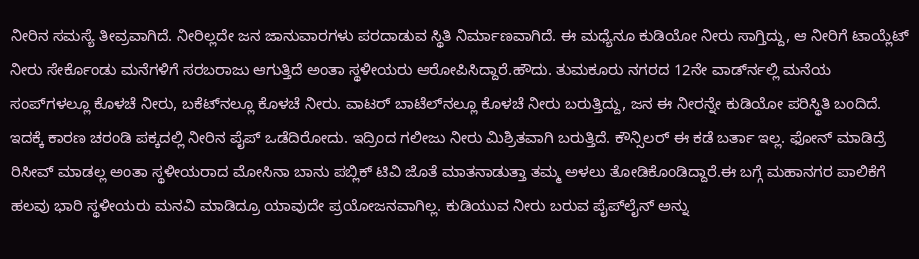ನೀರಿನ ಸಮಸ್ಯೆ ತೀವ್ರವಾಗಿದೆ. ನೀರಿಲ್ಲದೇ ಜನ ಜಾನುವಾರಗಳು ಪರದಾಡುವ ಸ್ಥಿತಿ ನಿರ್ಮಾಣವಾಗಿದೆ. ಈ ಮಧ್ಯೆನೂ ಕುಡಿಯೋ ನೀರು ಸಾಗ್ತಿದ್ದು, ಆ ನೀರಿಗೆ ಟಾಯ್ಲೆಟ್ ನೀರು ಸೇರ್ಕೊಂಡು ಮನೆಗಳಿಗೆ ಸರಬರಾಜು ಆಗುತ್ತಿದೆ ಅಂತಾ ಸ್ಥಳೀಯರು ಆರೋಪಿಸಿದ್ದಾರೆ.ಹೌದು. ತುಮಕೂರು ನಗರದ 12ನೇ ವಾರ್ಡ್‍ನಲ್ಲಿ ಮನೆಯ ಸಂಪ್‍ಗಳಲ್ಲೂ ಕೊಳಚೆ ನೀರು, ಬಕೆಟ್‍ನಲ್ಲೂ ಕೊಳಚೆ ನೀರು. ವಾಟರ್ ಬಾಟೆಲ್‍ನಲ್ಲೂ ಕೊಳಚೆ ನೀರು ಬರುತ್ತಿದ್ದು, ಜನ ಈ ನೀರನ್ನೇ ಕುಡಿಯೋ ಪರಿಸ್ಥಿತಿ ಬಂದಿದೆ. ಇದಕ್ಕೆ ಕಾರಣ ಚರಂಡಿ ಪಕ್ಕದಲ್ಲಿ ನೀರಿನ ಪೈಪ್ ಒಡೆದಿರೋದು. ಇದ್ರಿಂದ ಗಲೀಜು ನೀರು ಮಿಶ್ರಿತವಾಗಿ ಬರುತ್ತಿದೆ. ಕೌನ್ಸಿಲರ್ ಈ ಕಡೆ ಬರ್ತಾ ಇಲ್ಲ. ಫೋನ್ ಮಾಡಿದ್ರೆ ರಿಸೀವ್ ಮಾಡಲ್ಲ ಅಂತಾ ಸ್ಥಳೀಯರಾದ ಮೋಸಿನಾ ಬಾನು ಪಬ್ಲಿಕ್ ಟಿವಿ ಜೊತೆ ಮಾತನಾಡುತ್ತಾ ತಮ್ಮ ಅಳಲು ತೋಡಿಕೊಂಡಿದ್ದಾರೆ.ಈ ಬಗ್ಗೆ ಮಹಾನಗರ ಪಾಲಿಕೆಗೆ ಹಲವು ಭಾರಿ ಸ್ಥಳೀಯರು ಮನವಿ ಮಾಡಿದ್ರೂ ಯಾವುದೇ ಪ್ರಯೋಜನವಾಗಿಲ್ಲ. ಕುಡಿಯುವ ನೀರು ಬರುವ ಪೈಪ್‍ಲೈನ್ ಅನ್ನು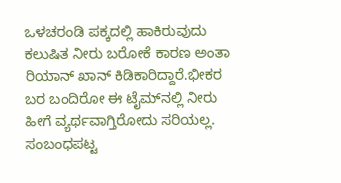ಒಳಚರಂಡಿ ಪಕ್ಕದಲ್ಲಿ ಹಾಕಿರುವುದು ಕಲುಷಿತ ನೀರು ಬರೋಕೆ ಕಾರಣ ಅಂತಾ ರಿಯಾನ್ ಖಾನ್ ಕಿಡಿಕಾರಿದ್ದಾರೆ.ಭೀಕರ ಬರ ಬಂದಿರೋ ಈ ಟೈಮ್‍ನಲ್ಲಿ ನೀರು ಹೀಗೆ ವ್ಯರ್ಥವಾಗ್ತಿರೋದು ಸರಿಯಲ್ಲ. ಸಂಬಂಧಪಟ್ಟ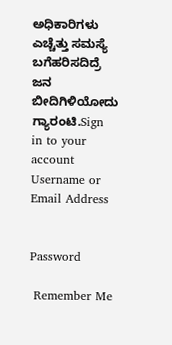ಅಧಿಕಾರಿಗಳು ಎಚ್ಚೆತ್ತು ಸಮಸ್ಯೆ ಬಗೆಹರಿಸದಿದ್ರೆ ಜನ ಬೀದಿಗಿಳಿಯೋದು ಗ್ಯಾರಂಟಿ.Sign in to your account
Username or Email Address


Password

 Remember Me